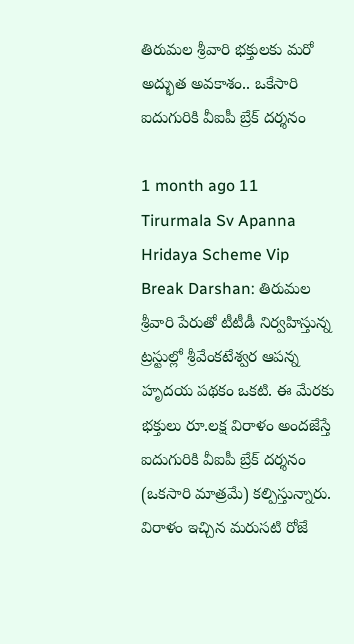తిరుమల శ్రీవారి భక్తులకు మరో అద్భుత అవకాశం.. ఒకేసారి ఐదుగురికి వీఐపీ బ్రేక్ దర్శనం

1 month ago 11
Tirurmala Sv Apanna Hridaya Scheme Vip Break Darshan: తిరుమల శ్రీవారి పేరుతో టీటీడీ నిర్వహిస్తున్న ట్రస్టుల్లో శ్రీవేంకటేశ్వర ఆపన్న హృదయ పథకం ఒకటి. ఈ మేరకు భక్తులు రూ.లక్ష విరాళం అందజేస్తే ఐదుగురికి వీఐపీ బ్రేక్‌ దర్శనం (ఒకసారి మాత్రమే) కల్పిస్తున్నారు. విరాళం ఇచ్చిన మరుసటి రోజే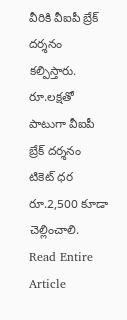వీరికి వీఐపీ బ్రేక్ దర్శనం కల్పిస్తారు. రూ.లక్షతో పాటుగా వీఐపీ బ్రేక్ దర్శనం టికెట్‌ ధర రూ.2,500 కూడా చెల్లించాలి.
Read Entire Article